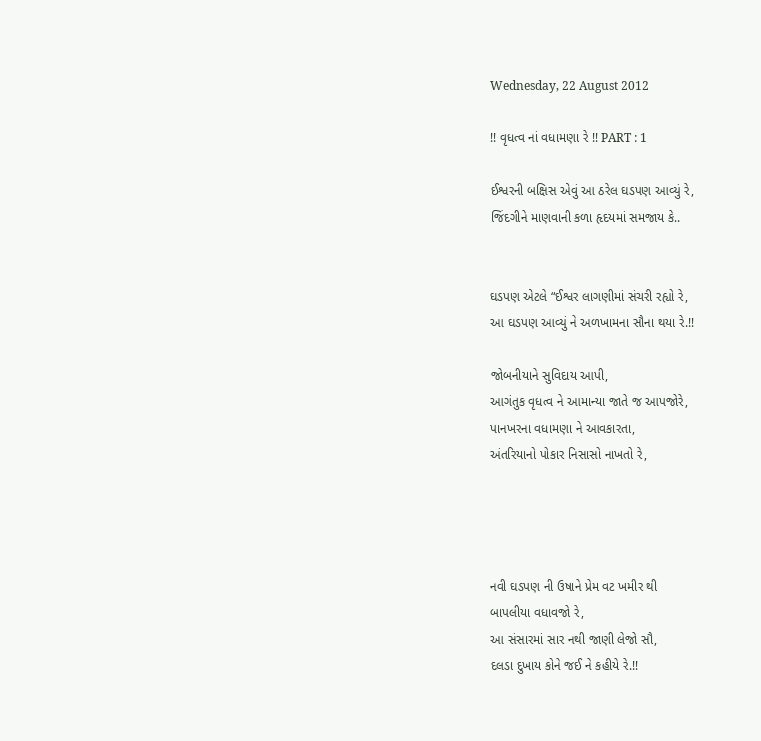Wednesday, 22 August 2012

!! વૃધત્વ નાં વધામણા રે !! PART : 1

ઈશ્વરની બક્ષિસ એવું આ ઠરેલ ઘડપણ આવ્યું રે,
જિંદગીને માણવાની કળા હૃદયમાં સમજાય કે..


ઘડપણ એટલે “ઈશ્વર લાગણીમાં સંચરી રહ્યો રે,
આ ઘડપણ આવ્યું ને અળખામના સૌના થયા રે.!!

જોબનીયાને સુવિદાય આપી,
આગંતુક વૃધત્વ ને આમાન્યા જાતે જ આપજોરે,
પાનખરના વધામણા ને આવકારતા,
અંતરિયાનો પોકાર નિસાસો નાખતો રે,




નવી ઘડપણ ની ઉષાને પ્રેમ વટ ખમીર થી
બાપલીયા વધાવજો રે,
આ સંસારમાં સાર નથી જાણી લેજો સૌ,
દલડા દુખાય કોને જઈ ને કહીયે રે.!!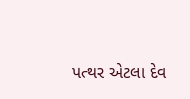પત્થર એટલા દેવ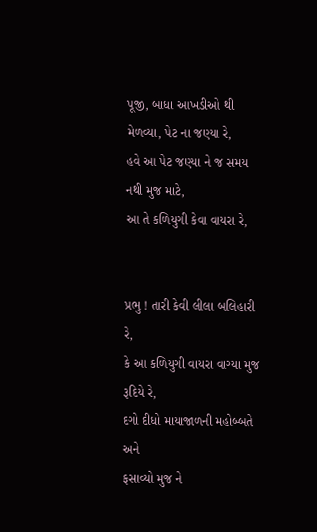પૂજી, બાધા આખડીઓ થી
મેળવ્યા, પેટ ના જણ્યા રે,
હવે આ પેટ જણ્યા ને જ સમય નથી મુજ માટે,
આ તે કળિયુગી કેવા વાયરા રે,


પ્રભુ ! તારી કેવી લીલા બલિહારી રે,
કે આ કળિયુગી વાયરા વાગ્યા મુજ રૂદિયે રે,
દગો દીધો માયાજાળની મહોબ્બતે અને
ફસાવ્યો મુજ ને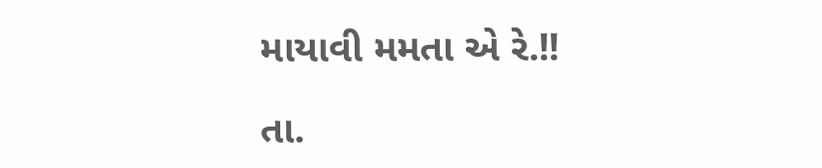માયાવી મમતા એ રે.!!

તા.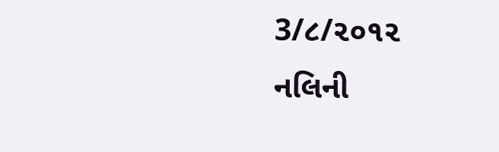3/૮/૨૦૧૨                     નલિની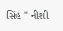સિંહ " નીશી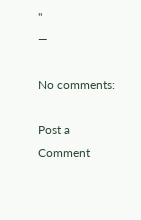"
—

No comments:

Post a Comment